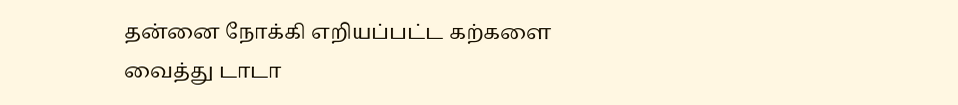தன்னை நோக்கி எறியப்பட்ட கற்களை வைத்து டாடா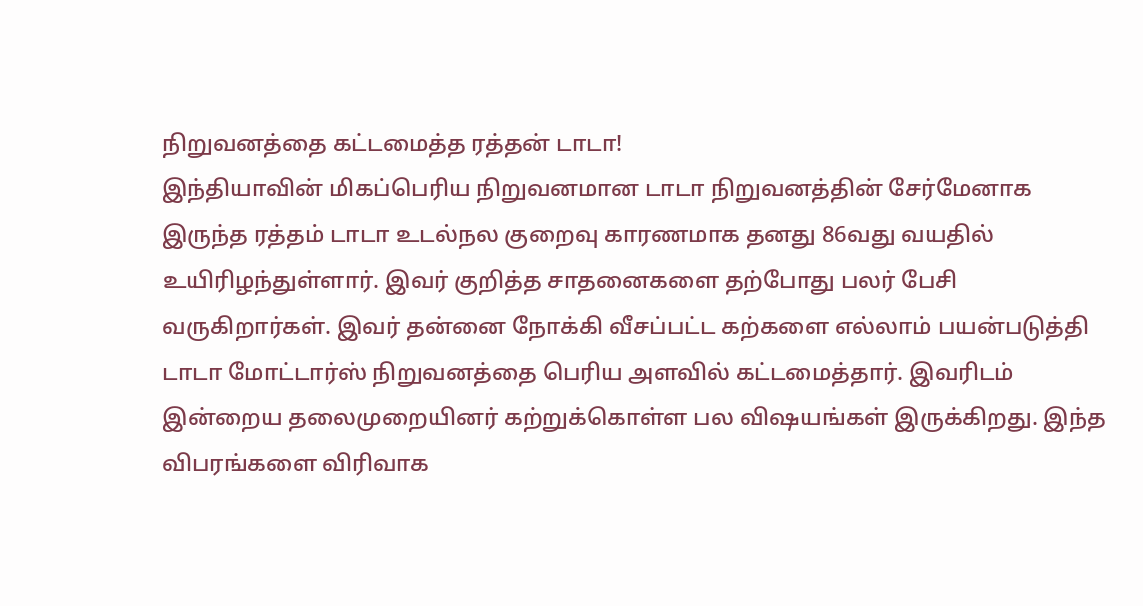நிறுவனத்தை கட்டமைத்த ரத்தன் டாடா!
இந்தியாவின் மிகப்பெரிய நிறுவனமான டாடா நிறுவனத்தின் சேர்மேனாக இருந்த ரத்தம் டாடா உடல்நல குறைவு காரணமாக தனது 86வது வயதில் உயிரிழந்துள்ளார். இவர் குறித்த சாதனைகளை தற்போது பலர் பேசி வருகிறார்கள். இவர் தன்னை நோக்கி வீசப்பட்ட கற்களை எல்லாம் பயன்படுத்தி டாடா மோட்டார்ஸ் நிறுவனத்தை பெரிய அளவில் கட்டமைத்தார். இவரிடம் இன்றைய தலைமுறையினர் கற்றுக்கொள்ள பல விஷயங்கள் இருக்கிறது. இந்த விபரங்களை விரிவாக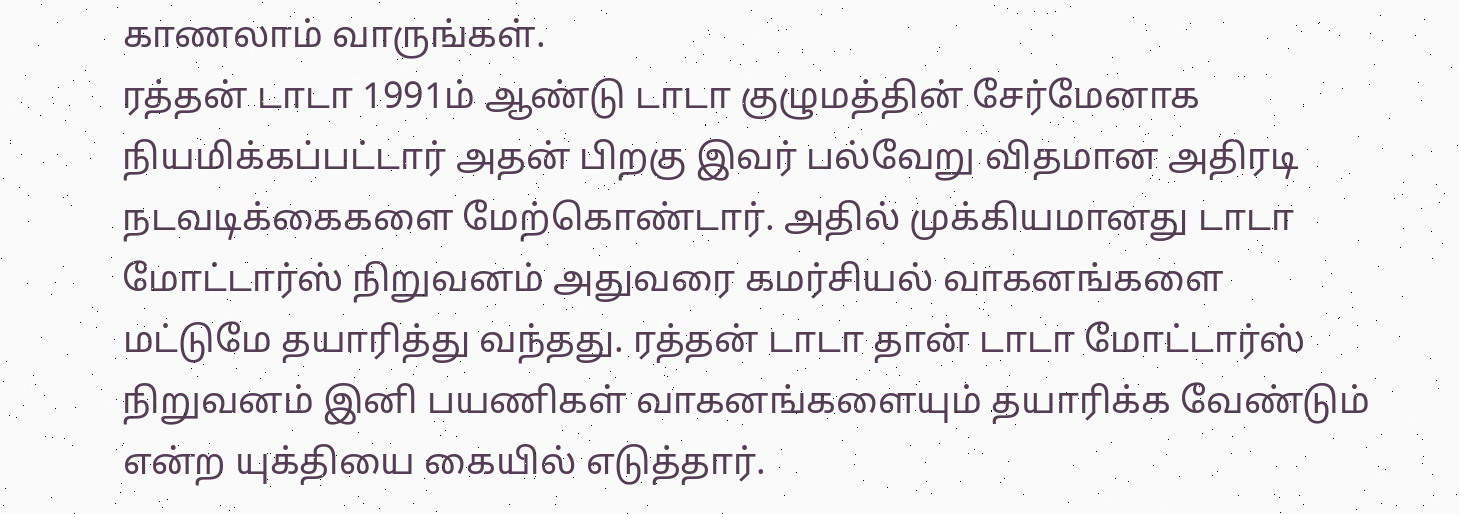காணலாம் வாருங்கள்.
ரத்தன் டாடா 1991ம் ஆண்டு டாடா குழுமத்தின் சேர்மேனாக நியமிக்கப்பட்டார் அதன் பிறகு இவர் பல்வேறு விதமான அதிரடி நடவடிக்கைகளை மேற்கொண்டார். அதில் முக்கியமானது டாடா மோட்டார்ஸ் நிறுவனம் அதுவரை கமர்சியல் வாகனங்களை மட்டுமே தயாரித்து வந்தது. ரத்தன் டாடா தான் டாடா மோட்டார்ஸ் நிறுவனம் இனி பயணிகள் வாகனங்களையும் தயாரிக்க வேண்டும் என்ற யுக்தியை கையில் எடுத்தார்.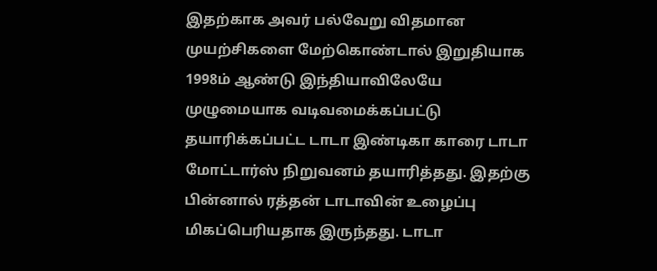இதற்காக அவர் பல்வேறு விதமான முயற்சிகளை மேற்கொண்டால் இறுதியாக 1998ம் ஆண்டு இந்தியாவிலேயே முழுமையாக வடிவமைக்கப்பட்டு தயாரிக்கப்பட்ட டாடா இண்டிகா காரை டாடா மோட்டார்ஸ் நிறுவனம் தயாரித்தது. இதற்கு பின்னால் ரத்தன் டாடாவின் உழைப்பு மிகப்பெரியதாக இருந்தது. டாடா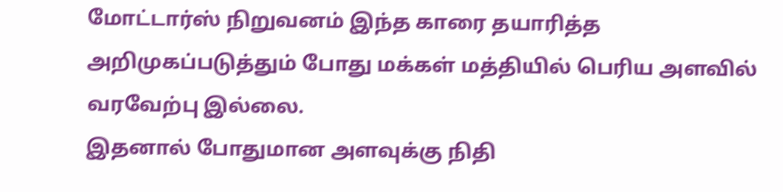மோட்டார்ஸ் நிறுவனம் இந்த காரை தயாரித்த அறிமுகப்படுத்தும் போது மக்கள் மத்தியில் பெரிய அளவில் வரவேற்பு இல்லை.
இதனால் போதுமான அளவுக்கு நிதி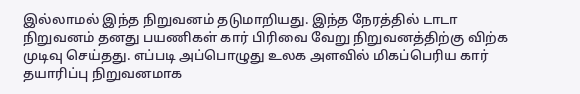இல்லாமல் இந்த நிறுவனம் தடுமாறியது. இந்த நேரத்தில் டாடா நிறுவனம் தனது பயணிகள் கார் பிரிவை வேறு நிறுவனத்திற்கு விற்க முடிவு செய்தது. எப்படி அப்பொழுது உலக அளவில் மிகப்பெரிய கார் தயாரிப்பு நிறுவனமாக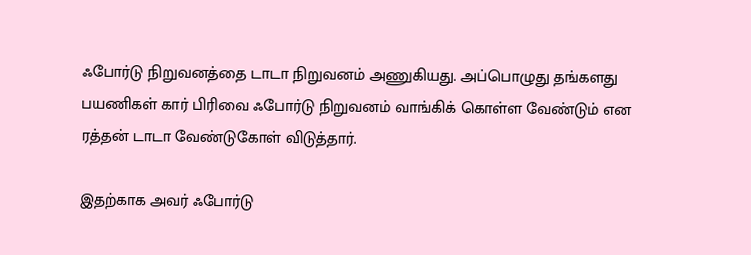ஃபோர்டு நிறுவனத்தை டாடா நிறுவனம் அணுகியது. அப்பொழுது தங்களது பயணிகள் கார் பிரிவை ஃபோர்டு நிறுவனம் வாங்கிக் கொள்ள வேண்டும் என ரத்தன் டாடா வேண்டுகோள் விடுத்தார்.

இதற்காக அவர் ஃபோர்டு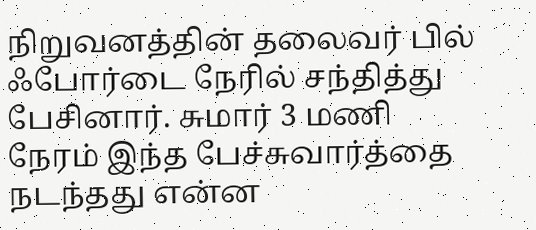நிறுவனத்தின் தலைவர் பில் ஃபோர்டை நேரில் சந்தித்து பேசினார். சுமார் 3 மணி நேரம் இந்த பேச்சுவார்த்தை நடந்தது என்ன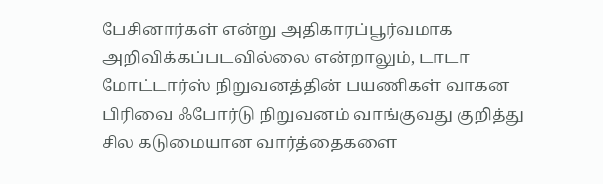பேசினார்கள் என்று அதிகாரப்பூர்வமாக அறிவிக்கப்படவில்லை என்றாலும், டாடா மோட்டார்ஸ் நிறுவனத்தின் பயணிகள் வாகன பிரிவை ஃபோர்டு நிறுவனம் வாங்குவது குறித்து சில கடுமையான வார்த்தைகளை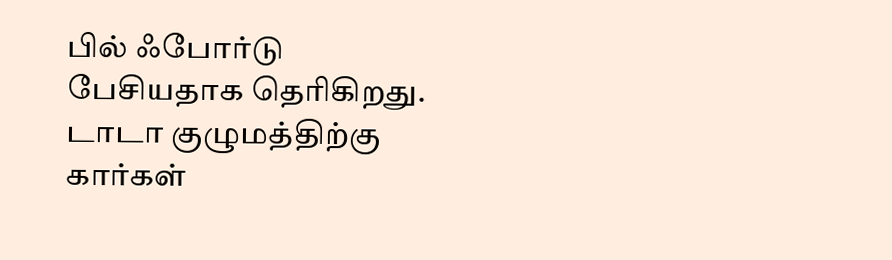பில் ஃபோர்டு பேசியதாக தெரிகிறது.
டாடா குழுமத்திற்கு கார்கள்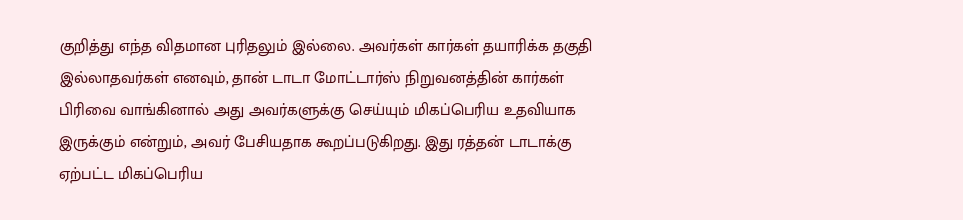குறித்து எந்த விதமான புரிதலும் இல்லை. அவர்கள் கார்கள் தயாரிக்க தகுதி இல்லாதவர்கள் எனவும், தான் டாடா மோட்டார்ஸ் நிறுவனத்தின் கார்கள் பிரிவை வாங்கினால் அது அவர்களுக்கு செய்யும் மிகப்பெரிய உதவியாக இருக்கும் என்றும், அவர் பேசியதாக கூறப்படுகிறது. இது ரத்தன் டாடாக்கு ஏற்பட்ட மிகப்பெரிய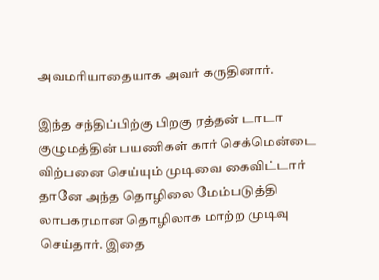அவமரியாதையாக அவர் கருதினார்.

இந்த சந்திப்பிற்கு பிறகு ரத்தன் டாடா குழுமத்தின் பயணிகள் கார் செக்மென்டை விற்பனை செய்யும் முடிவை கைவிட்டார் தானே அந்த தொழிலை மேம்படுத்தி லாபகரமான தொழிலாக மாற்ற முடிவு செய்தார். இதை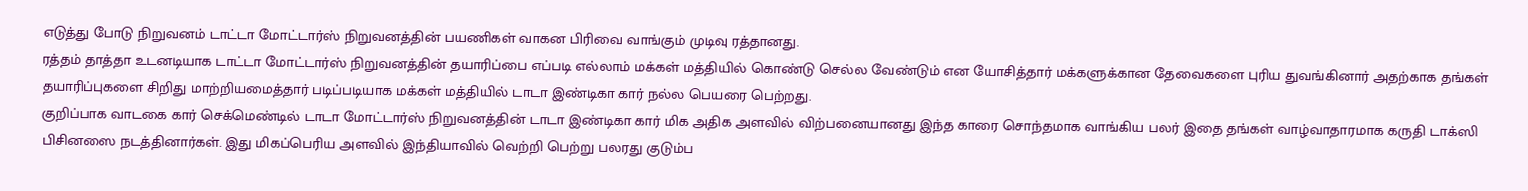எடுத்து போடு நிறுவனம் டாட்டா மோட்டார்ஸ் நிறுவனத்தின் பயணிகள் வாகன பிரிவை வாங்கும் முடிவு ரத்தானது.
ரத்தம் தாத்தா உடனடியாக டாட்டா மோட்டார்ஸ் நிறுவனத்தின் தயாரிப்பை எப்படி எல்லாம் மக்கள் மத்தியில் கொண்டு செல்ல வேண்டும் என யோசித்தார் மக்களுக்கான தேவைகளை புரிய துவங்கினார் அதற்காக தங்கள் தயாரிப்புகளை சிறிது மாற்றியமைத்தார் படிப்படியாக மக்கள் மத்தியில் டாடா இண்டிகா கார் நல்ல பெயரை பெற்றது.
குறிப்பாக வாடகை கார் செக்மெண்டில் டாடா மோட்டார்ஸ் நிறுவனத்தின் டாடா இண்டிகா கார் மிக அதிக அளவில் விற்பனையானது இந்த காரை சொந்தமாக வாங்கிய பலர் இதை தங்கள் வாழ்வாதாரமாக கருதி டாக்ஸி பிசினஸை நடத்தினார்கள். இது மிகப்பெரிய அளவில் இந்தியாவில் வெற்றி பெற்று பலரது குடும்ப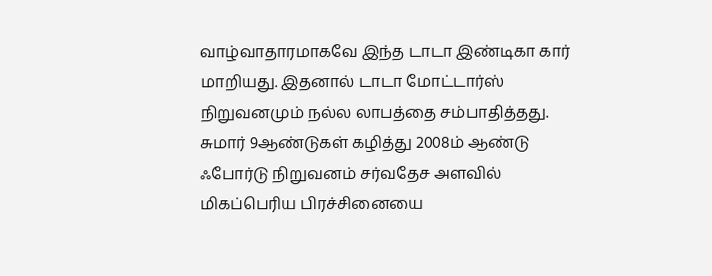வாழ்வாதாரமாகவே இந்த டாடா இண்டிகா கார் மாறியது. இதனால் டாடா மோட்டார்ஸ் நிறுவனமும் நல்ல லாபத்தை சம்பாதித்தது.
சுமார் 9ஆண்டுகள் கழித்து 2008ம் ஆண்டு ஃபோர்டு நிறுவனம் சர்வதேச அளவில் மிகப்பெரிய பிரச்சினையை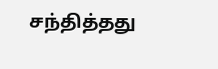சந்தித்தது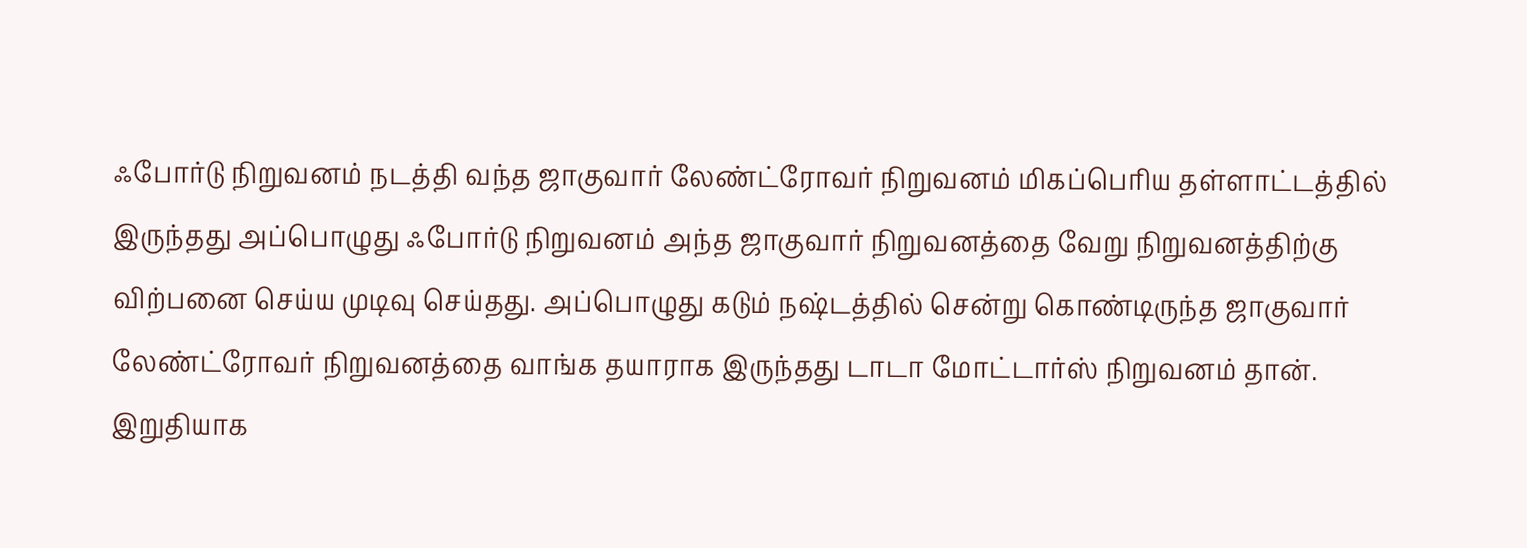ஃபோர்டு நிறுவனம் நடத்தி வந்த ஜாகுவார் லேண்ட்ரோவர் நிறுவனம் மிகப்பெரிய தள்ளாட்டத்தில் இருந்தது அப்பொழுது ஃபோர்டு நிறுவனம் அந்த ஜாகுவார் நிறுவனத்தை வேறு நிறுவனத்திற்கு விற்பனை செய்ய முடிவு செய்தது. அப்பொழுது கடும் நஷ்டத்தில் சென்று கொண்டிருந்த ஜாகுவார் லேண்ட்ரோவர் நிறுவனத்தை வாங்க தயாராக இருந்தது டாடா மோட்டார்ஸ் நிறுவனம் தான்.
இறுதியாக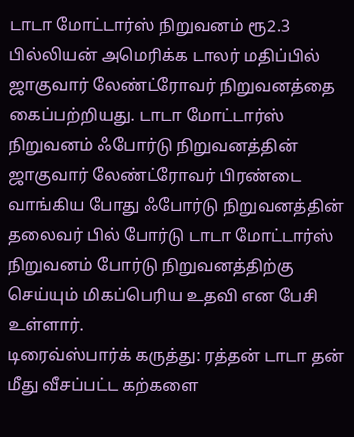டாடா மோட்டார்ஸ் நிறுவனம் ரூ2.3 பில்லியன் அமெரிக்க டாலர் மதிப்பில் ஜாகுவார் லேண்ட்ரோவர் நிறுவனத்தை கைப்பற்றியது. டாடா மோட்டார்ஸ் நிறுவனம் ஃபோர்டு நிறுவனத்தின் ஜாகுவார் லேண்ட்ரோவர் பிரண்டை வாங்கிய போது ஃபோர்டு நிறுவனத்தின் தலைவர் பில் போர்டு டாடா மோட்டார்ஸ் நிறுவனம் போர்டு நிறுவனத்திற்கு செய்யும் மிகப்பெரிய உதவி என பேசி உள்ளார்.
டிரைவ்ஸ்பார்க் கருத்து: ரத்தன் டாடா தன் மீது வீசப்பட்ட கற்களை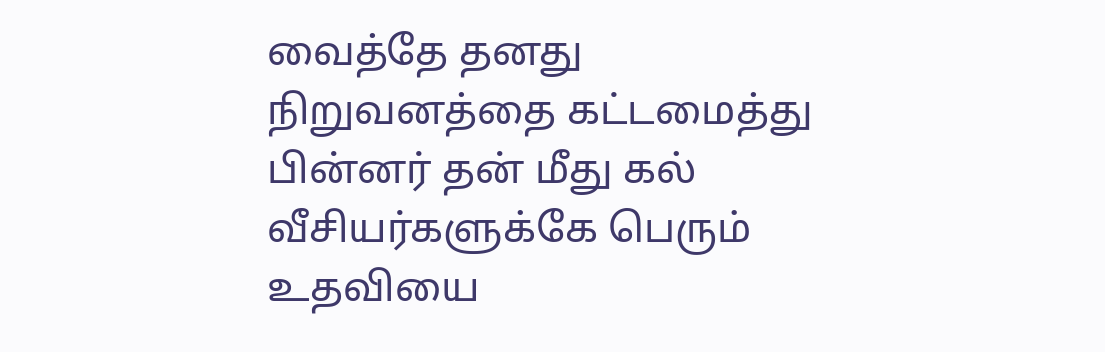வைத்தே தனது நிறுவனத்தை கட்டமைத்து பின்னர் தன் மீது கல் வீசியர்களுக்கே பெரும் உதவியை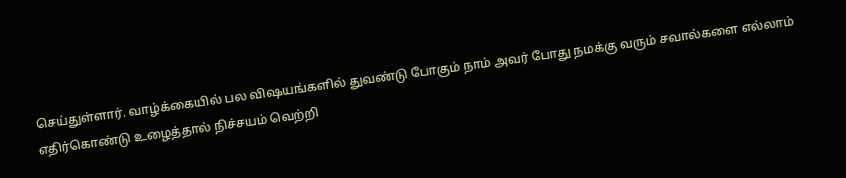செய்துள்ளார். வாழ்க்கையில் பல விஷயங்களில் துவண்டு போகும் நாம் அவர் போது நமக்கு வரும் சவால்களை எல்லாம் எதிர்கொண்டு உழைத்தால் நிச்சயம் வெற்றி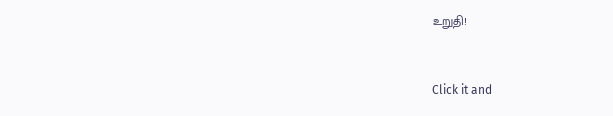உறுதி!


Click it and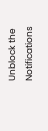Unblock the Notifications